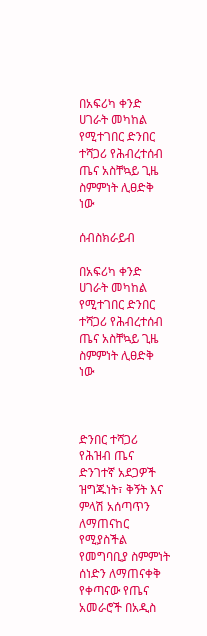በአፍሪካ ቀንድ ሀገራት መካከል የሚተገበር ድንበር ተሻጋሪ የሕብረተሰብ ጤና አስቸኳይ ጊዜ ስምምነት ሊፀድቅ ነው

ሰብስክራይብ

በአፍሪካ ቀንድ ሀገራት መካከል የሚተገበር ድንበር ተሻጋሪ የሕብረተሰብ ጤና አስቸኳይ ጊዜ ስምምነት ሊፀድቅ ነው



ድንበር ተሻጋሪ የሕዝብ ጤና ድንገተኛ አደጋዎች ዝግጁነት፣ ቅኝት እና ምላሽ አሰጣጥን ለማጠናከር የሚያስችል የመግባቢያ ስምምነት ሰነድን ለማጠናቀቅ የቀጣናው የጤና አመራሮች በአዲስ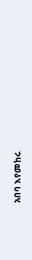አበባ እየመከሩ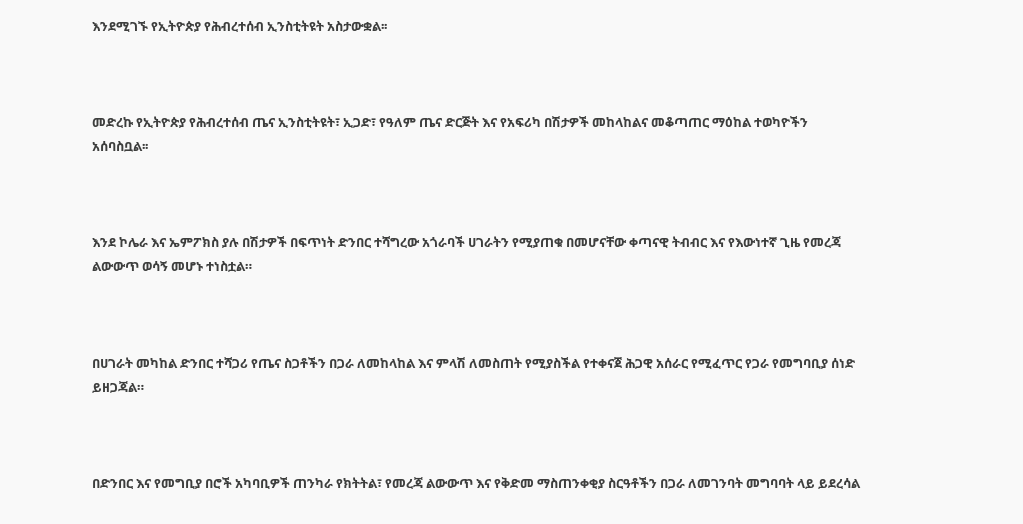እንደሚገኙ የኢትዮጵያ የሕብረተሰብ ኢንስቲትዩት አስታውቋል፡፡



መድረኩ የኢትዮጵያ የሕብረተሰብ ጤና ኢንስቲትዩት፣ ኢጋድ፣ የዓለም ጤና ድርጅት እና የአፍሪካ በሽታዎች መከላከልና መቆጣጠር ማዕከል ተወካዮችን አሰባስቧል፡፡



እንደ ኮሌራ እና ኤምፖክስ ያሉ በሽታዎች በፍጥነት ድንበር ተሻግረው አጎራባች ሀገራትን የሚያጠቁ በመሆናቸው ቀጣናዊ ትብብር እና የእውነተኛ ጊዜ የመረጃ ልውውጥ ወሳኝ መሆኑ ተነስቷል።



በሀገራት መካከል ድንበር ተሻጋሪ የጤና ስጋቶችን በጋራ ለመከላከል እና ምላሽ ለመስጠት የሚያስችል የተቀናጀ ሕጋዊ አሰራር የሚፈጥር የጋራ የመግባቢያ ሰነድ ይዘጋጃል።



በድንበር እና የመግቢያ በሮች አካባቢዎች ጠንካራ የክትትል፣ የመረጃ ልውውጥ እና የቅድመ ማስጠንቀቂያ ስርዓቶችን በጋራ ለመገንባት መግባባት ላይ ይደረሳል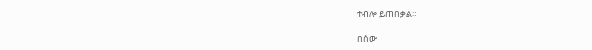ተብሎ ይጠበቃል።

በሰው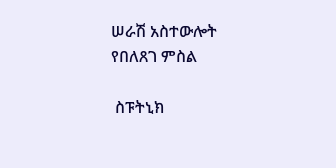ሠራሽ አስተውሎት የበለጸገ ምስል

 ስፑትኒክ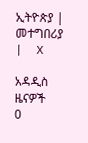ኢትዮጵያ |  መተግበሪያ |  X

አዳዲስ ዜናዎች
0